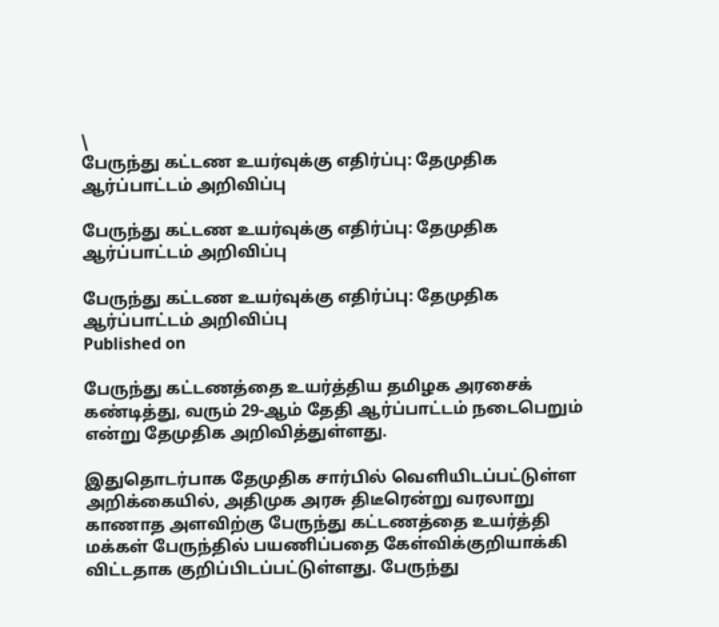\
பேருந்து கட்டண உயர்வுக்கு எதிர்ப்பு: தேமுதிக ஆர்ப்பாட்டம் அறிவிப்பு

பேருந்து கட்டண உயர்வுக்கு எதிர்ப்பு: தேமுதிக ஆர்ப்பாட்டம் அறிவிப்பு

பேருந்து கட்டண உயர்வுக்கு எதிர்ப்பு: தேமுதிக ஆர்ப்பாட்டம் அறிவிப்பு
Published on

பேருந்து கட்டணத்தை உயர்த்திய தமிழக அரசைக் கண்டித்து, வரும் 29-ஆம் தேதி ஆர்ப்பாட்டம் நடைபெறும் என்று தேமுதிக அறிவித்துள்ளது.

இதுதொடர்பாக தேமுதிக சார்பில் வெளியிடப்பட்டுள்ள அறிக்கையில், அதிமுக அரசு திடீரென்று வரலாறு காணாத அளவிற்கு பேருந்து கட்டணத்தை உயர்த்தி மக்கள் பேருந்தில் பயணிப்பதை கேள்விக்குறியாக்கி விட்டதாக குறிப்பிடப்பட்டுள்ளது. பேருந்து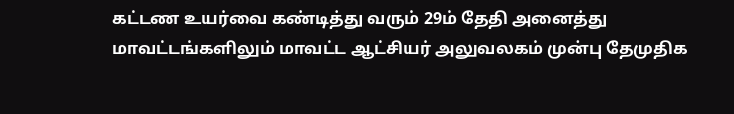கட்டண உயர்வை கண்டித்து வரும் 29ம் தேதி அனைத்து மாவட்டங்களிலும் மாவட்ட ஆட்சியர் அலுவலகம் முன்பு தேமுதிக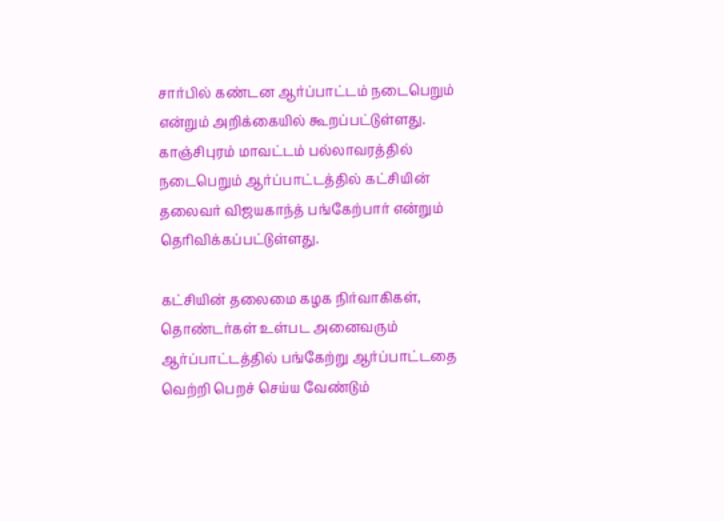சார்பில் கண்டன ஆர்ப்பாட்டம் நடைபெறும் என்றும் அறிக்கையில் கூறப்பட்டுள்ளது. காஞ்சிபுரம் மாவட்டம் பல்லாவரத்தில் நடைபெறும் ஆர்ப்பாட்டத்தில் கட்சியின் தலைவர் விஜயகாந்த் பங்கேற்பார் என்றும் தெரிவிக்கப்பட்டுள்ளது.

கட்சியின் தலைமை கழக நிர்வாகிகள், தொண்டர்கள் உள்பட அனைவரும் ஆர்ப்பாட்டத்தில் பங்கேற்று ஆர்ப்பாட்டதை வெற்றி பெறச் செய்ய வேண்டும்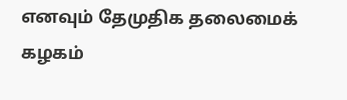எனவும் தேமுதிக தலைமைக் கழகம்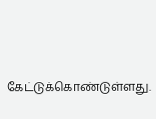கேட்டுக்கொண்டுள்ளது.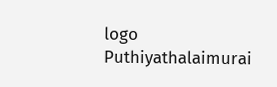logo
Puthiyathalaimurai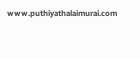www.puthiyathalaimurai.com